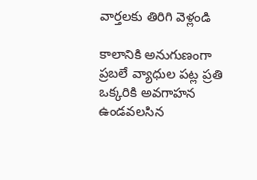వార్తలకు తిరిగి వెళ్లండి

కాలానికి అనుగుణంగా ప్రబలే వ్యాధుల పట్ల ప్రతి ఒక్కరికి అవగాహన ఉండవలసిన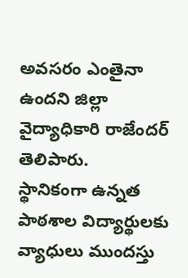అవసరం ఎంతైనా ఉందని జిల్లా వైద్యాధికారి రాజేందర్ తెలిపారు.
స్థానికంగా ఉన్నత పాఠశాల విద్యార్థులకు వ్యాధులు ముందస్తు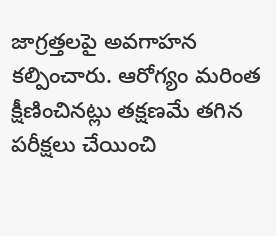జాగ్రత్తలపై అవగాహన కల్పించారు. ఆరోగ్యం మరింత క్షీణించినట్లు తక్షణమే తగిన పరీక్షలు చేయించి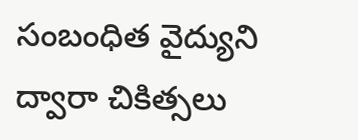సంబంధిత వైద్యుని ద్వారా చికిత్సలు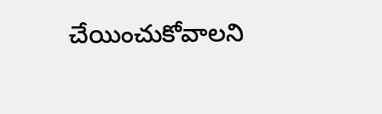చేయించుకోవాలని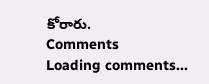కోరారు.
Comments
Loading comments...